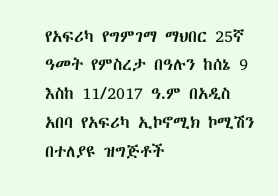የአፍሪካ የግምገማ ማህበር 25ኛ ዓመት የምስረታ በዓሉን ከሰኔ 9 እስከ 11/2017 ዓ.ም በአዲስ አበባ የአፍሪካ ኢኮኖሚክ ኮሚሽን በተለያዩ ዝግጅቶች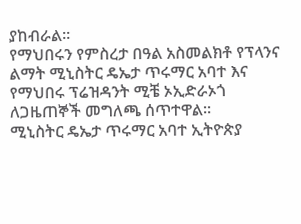ያከብራል።
የማህበሩን የምስረታ በዓል አስመልክቶ የፕላንና ልማት ሚኒስትር ዴኤታ ጥሩማር አባተ እና የማህበሩ ፕሬዝዳንት ሚቼ ኦኢድራኦጎ ለጋዜጠኞች መግለጫ ሰጥተዋል።
ሚኒስትር ዴኤታ ጥሩማር አባተ ኢትዮጵያ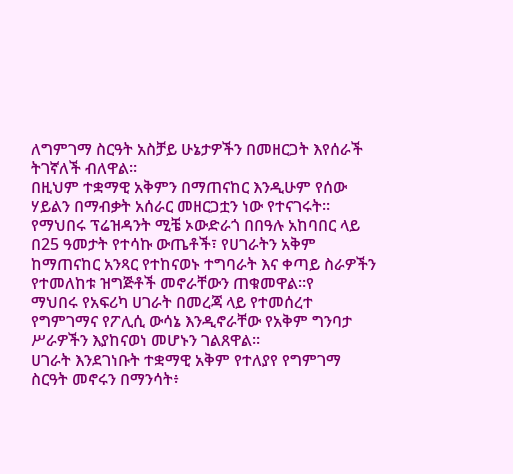ለግምገማ ስርዓት አስቻይ ሁኔታዎችን በመዘርጋት እየሰራች ትገኛለች ብለዋል።
በዚህም ተቋማዊ አቅምን በማጠናከር እንዲሁም የሰው ሃይልን በማብቃት አሰራር መዘርጋቷን ነው የተናገሩት።
የማህበሩ ፕሬዝዳንት ሚቼ ኦውድራጎ በበዓሉ አከባበር ላይ በ25 ዓመታት የተሳኩ ውጤቶች፣ የሀገራትን አቅም ከማጠናከር አንጻር የተከናወኑ ተግባራት እና ቀጣይ ስራዎችን የተመለከቱ ዝግጅቶች መኖራቸውን ጠቁመዋል።የ
ማህበሩ የአፍሪካ ሀገራት በመረጃ ላይ የተመሰረተ የግምገማና የፖሊሲ ውሳኔ እንዲኖራቸው የአቅም ግንባታ ሥራዎችን እያከናወነ መሆኑን ገልጸዋል።
ሀገራት እንደገነቡት ተቋማዊ አቅም የተለያየ የግምገማ ስርዓት መኖሩን በማንሳት፥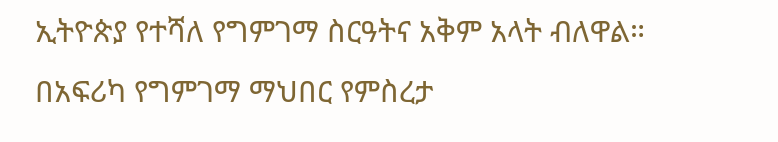ኢትዮጵያ የተሻለ የግምገማ ስርዓትና አቅም አላት ብለዋል።
በአፍሪካ የግምገማ ማህበር የምስረታ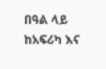በዓል ላይ ከአፍሪካ እና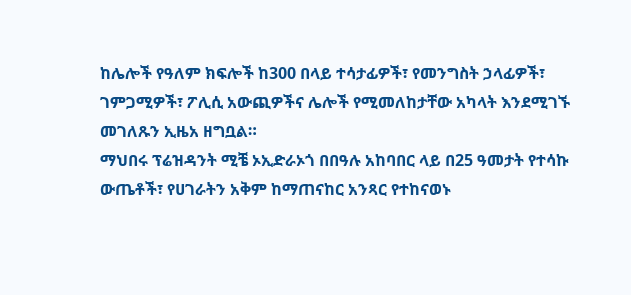ከሌሎች የዓለም ክፍሎች ከ300 በላይ ተሳታፊዎች፣ የመንግስት ኃላፊዎች፣ ገምጋሚዎች፣ ፖሊሲ አውጪዎችና ሌሎች የሚመለከታቸው አካላት እንደሚገኙ መገለጹን ኢዜአ ዘግቧል።
ማህበሩ ፕሬዝዳንት ሚቼ ኦኢድራኦጎ በበዓሉ አከባበር ላይ በ25 ዓመታት የተሳኩ ውጤቶች፣ የሀገራትን አቅም ከማጠናከር አንጻር የተከናወኑ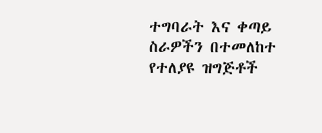ተግባራት እና ቀጣይ ስራዎችን በተመለከተ የተለያዩ ዝግጅቶች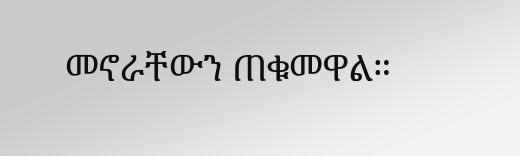መኖራቸውን ጠቁመዋል።